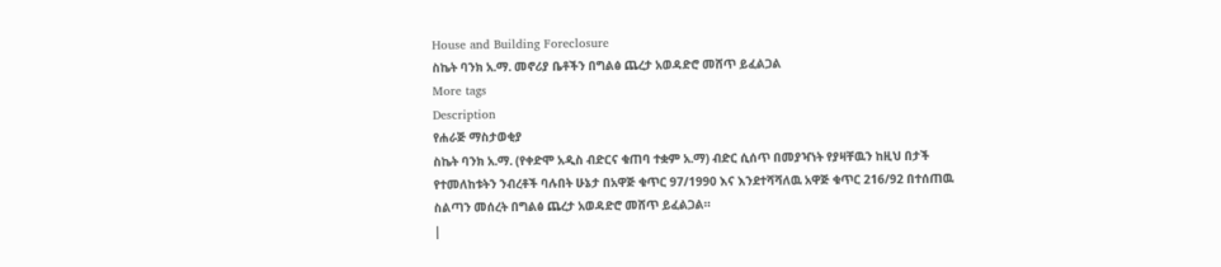House and Building Foreclosure
ስኬት ባንክ አ.ማ. መኖሪያ ቤቶችን በግልፅ ጨረታ አወዳድሮ መሸጥ ይፈልጋል
More tags
Description
የሐራጅ ማስታወቂያ
ስኬት ባንክ አ.ማ. (የቀድሞ አዲስ ብድርና ቁጠባ ተቋም አ.ማ) ብድር ሲሰጥ በመያዣነት የያዛቸዉን ከዚህ በታች የተመለከቱትን ንብረቶች ባሉበት ሁኔታ በአዋጅ ቁጥር 97/1990 እና እንደተሻሻለዉ አዋጅ ቁጥር 216/92 በተሰጠዉ ስልጣን መሰረት በግልፅ ጨረታ አወዳድሮ መሸጥ ይፈልጋል።
|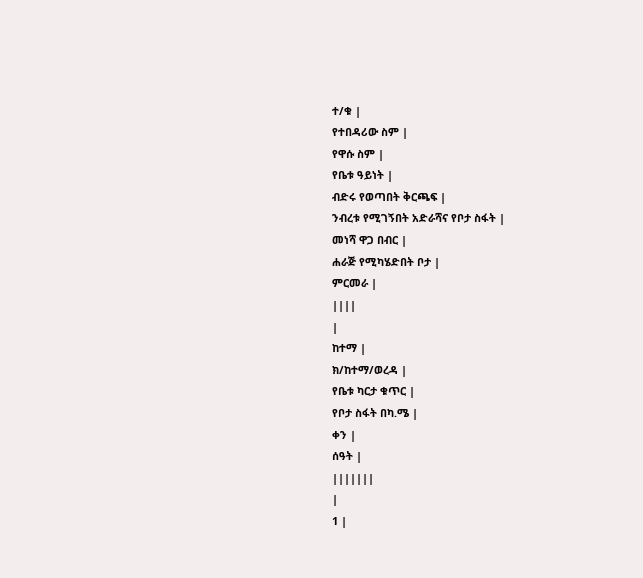ተ/ቁ |
የተበዳሪው ስም |
የዋሱ ስም |
የቤቱ ዓይነት |
ብድሩ የወጣበት ቅርጫፍ |
ንብረቱ የሚገኝበት አድራሻና የቦታ ስፋት |
መነሻ ዋጋ በብር |
ሐራጅ የሚካሄድበት ቦታ |
ምርመራ |
||||
|
ከተማ |
ክ/ከተማ/ወረዳ |
የቤቱ ካርታ ቁጥር |
የቦታ ስፋት በካ.ሜ |
ቀን |
ሰዓት |
|||||||
|
1 |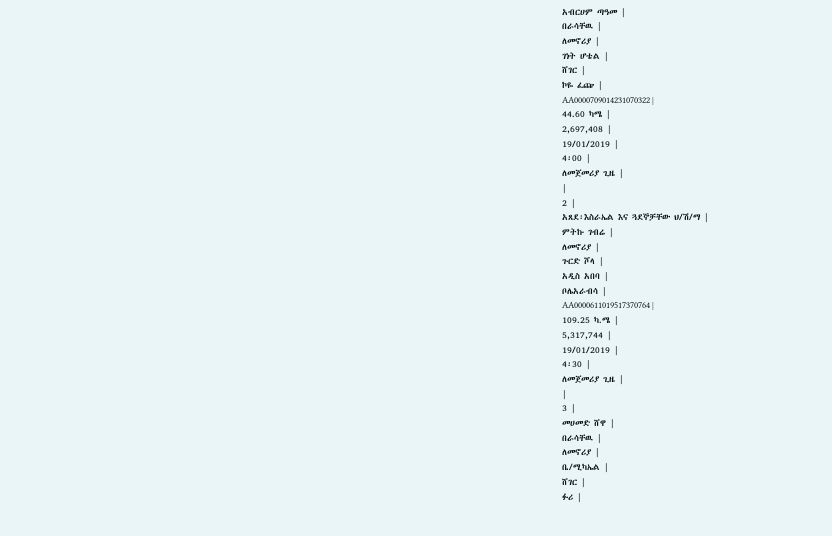አብርሀም ጣዓመ |
በራሳቸዉ |
ለመኖሪያ |
ገነት ሆቴል |
ሸገር |
ኮዬ ፈጬ |
AA0000709014231070322 |
44.60 ካሜ |
2,697,408 |
19/01/2019 |
4፡00 |
ለመጀመሪያ ጊዜ |
|
2 |
አጸደ፡እስራኤል እና ጓደኞቻቸው ህ/ሽ/ማ |
ምትኩ ገብሬ |
ለመኖሪያ |
ጉርድ ሾላ |
አዲስ አበባ |
ቦሌአራብሳ |
AA0000611019517370764 |
109.25 ካ.ሜ |
5,317,744 |
19/01/2019 |
4፡30 |
ለመጀመሪያ ጊዜ |
|
3 |
መሀመድ ሸዋ |
በራሳቸዉ |
ለመኖሪያ |
ቤ/ሚካኤል |
ሸገር |
ፉሪ |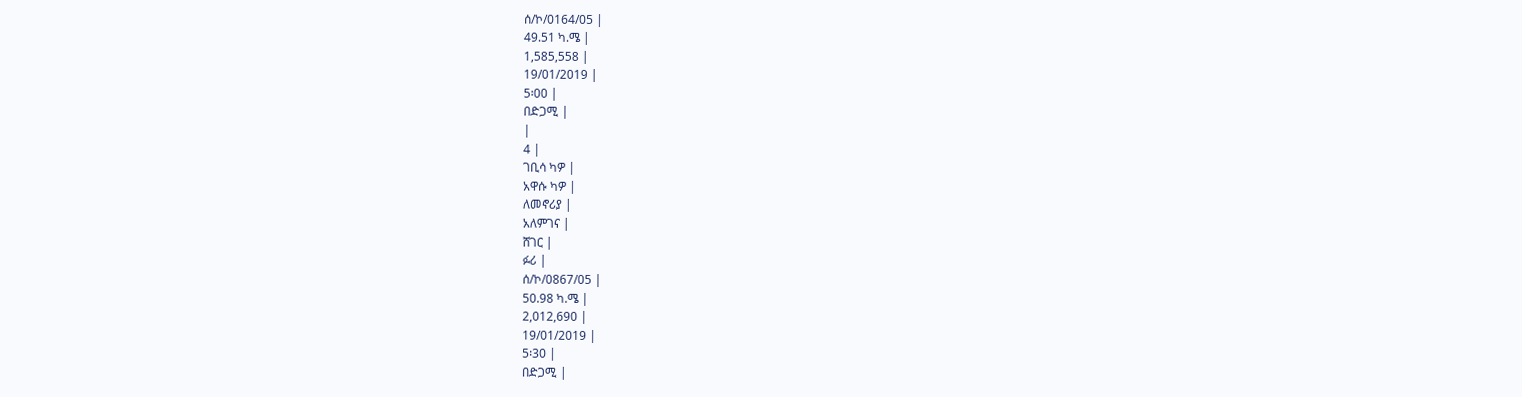ሰ/ኮ/0164/05 |
49.51 ካ.ሜ |
1,585,558 |
19/01/2019 |
5፡00 |
በድጋሚ |
|
4 |
ገቢሳ ካዎ |
አዋሱ ካዎ |
ለመኖሪያ |
አለምገና |
ሸገር |
ፉሪ |
ሰ/ኮ/0867/05 |
50.98 ካ.ሜ |
2,012,690 |
19/01/2019 |
5፡30 |
በድጋሚ |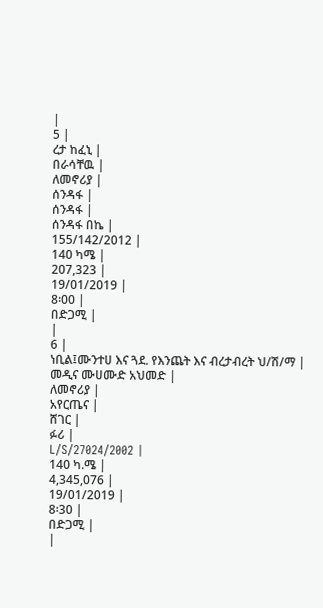|
5 |
ረታ ከፈኒ |
በራሳቸዉ |
ለመኖሪያ |
ሰንዳፋ |
ሰንዳፋ |
ሰንዳፋ በኬ |
155/142/2012 |
140 ካሜ |
207,323 |
19/01/2019 |
8፡00 |
በድጋሚ |
|
6 |
ነቢል፤ሙንተሀ እና ጓደ. የእንጨት እና ብረታብረት ህ/ሽ/ማ |
መዲና ሙሀሙድ አህመድ |
ለመኖሪያ |
አየርጤና |
ሸገር |
ፉሪ |
L/S/27024/2002 |
140 ካ.ሜ |
4,345,076 |
19/01/2019 |
8፡30 |
በድጋሚ |
|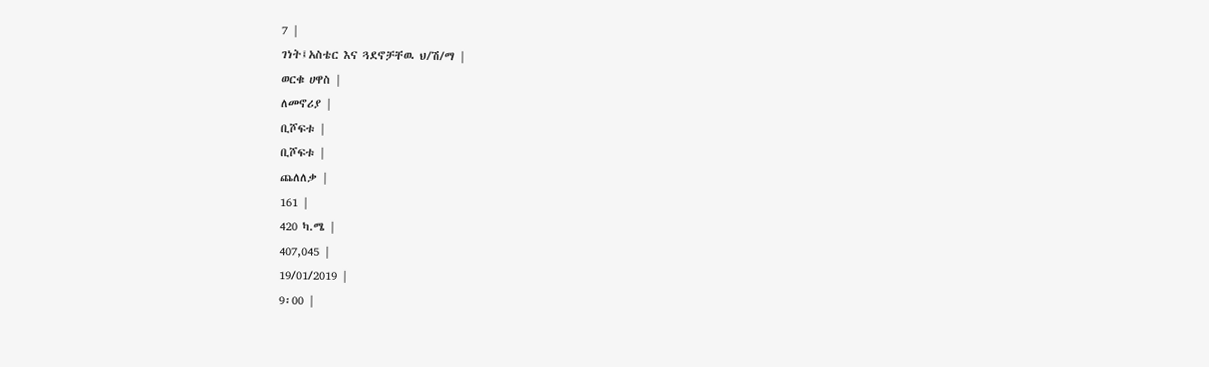7 |
ገነት፤አስቴር እና ጓደኖቻቸዉ ህ/ሽ/ማ |
ወርቁ ሀዋስ |
ለመኖሪያ |
ቢሾፍቱ |
ቢሾፍቱ |
ጨለለቃ |
161 |
420 ካ.ሜ |
407,045 |
19/01/2019 |
9፡00 |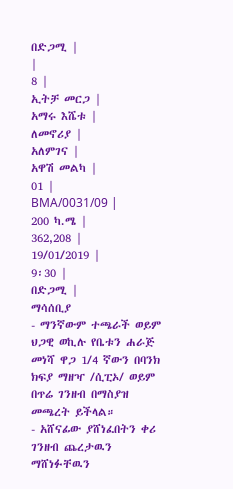በድጋሚ |
|
8 |
ኢትቻ መርጋ |
አማሩ እሼቱ |
ለመኖሪያ |
አለምገና |
አዋሽ መልካ |
01 |
BMA/0031/09 |
200 ካ.ሜ |
362,208 |
19/01/2019 |
9፡30 |
በድጋሚ |
ማሳሰቢያ
- ማንኛውም ተጫራች ወይም ህጋዊ ወኪሉ የቤቱን ሐራጅ መነሻ ዋጋ 1/4 ኛውን በባንክ ክፍያ ማዘዣ /ሲፒኦ/ ወይም በጥሬ ገንዘብ በማስያዝ መጫረት ይችላል።
- አሸናፊው ያሸነፈበትን ቀሪ ገንዘብ ጨረታዉን ማሸነፉቸዉን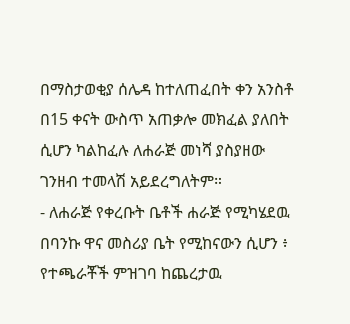በማስታወቂያ ሰሌዳ ከተለጠፈበት ቀን አንስቶ በ15 ቀናት ውስጥ አጠቃሎ መክፈል ያለበት ሲሆን ካልከፈሉ ለሐራጅ መነሻ ያስያዘው ገንዘብ ተመላሽ አይደረግለትም።
- ለሐራጅ የቀረቡት ቤቶች ሐራጅ የሚካሄደዉ በባንኩ ዋና መስሪያ ቤት የሚከናውን ሲሆን ፥ የተጫራቾች ምዝገባ ከጨረታዉ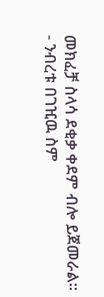መክፈቻ ስላሳ ደቂቃ ቀደም ብሎ ይጀመራል።
- ንብረቱ በገዢዉ ስም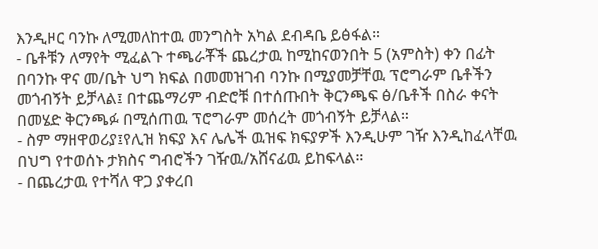እንዲዞር ባንኩ ለሚመለከተዉ መንግስት አካል ደብዳቤ ይፅፋል።
- ቤቶቹን ለማየት ሚፈልጉ ተጫራቾች ጨረታዉ ከሚከናወንበት 5 (አምስት) ቀን በፊት በባንኩ ዋና መ/ቤት ህግ ክፍል በመመዝገብ ባንኩ በሚያመቻቸዉ ፕሮግራም ቤቶችን መጎብኝት ይቻላል፤ በተጨማሪም ብድሮቹ በተሰጡበት ቅርንጫፍ ፅ/ቤቶች በስራ ቀናት በመሄድ ቅርንጫፉ በሚሰጠዉ ፕሮግራም መሰረት መጎብኝት ይቻላል።
- ስም ማዘዋወሪያ፤የሊዝ ክፍያ እና ሌሌች ዉዝፍ ክፍያዎች እንዲሁም ገዥ እንዲከፈላቸዉ በህግ የተወሰኑ ታክስና ግብሮችን ገዥዉ/አሸናፊዉ ይከፍላል።
- በጨረታዉ የተሻለ ዋጋ ያቀረበ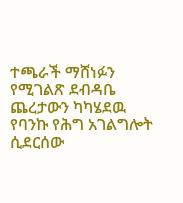ተጫራች ማሸነፉን የሚገልጽ ደብዳቤ ጨረታውን ካካሄደዉ የባንኩ የሕግ አገልግሎት ሲደርሰው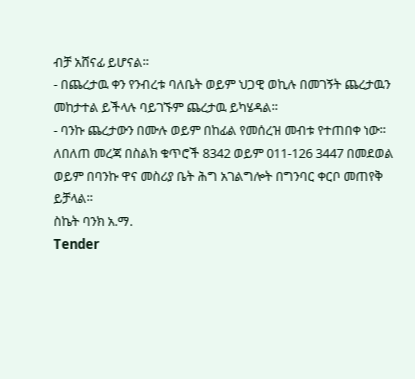ብቻ አሸናፊ ይሆናል።
- በጨረታዉ ቀን የንብረቱ ባለቤት ወይም ህጋዊ ወኪሉ በመገኝት ጨረታዉን መከታተል ይችላሉ ባይገኙም ጨረታዉ ይካሄዳል።
- ባንኩ ጨረታውን በሙሉ ወይም በከፊል የመሰረዝ መብቱ የተጠበቀ ነው።
ለበለጠ መረጃ በስልክ ቁጥሮች 8342 ወይም 011-126 3447 በመደወል ወይም በባንኩ ዋና መስሪያ ቤት ሕግ አገልግሎት በግንባር ቀርቦ መጠየቅ ይቻላል።
ስኬት ባንክ አ.ማ.
Tender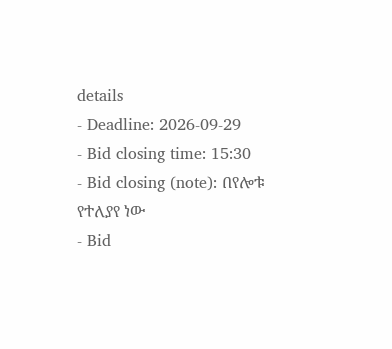details
- Deadline: 2026-09-29
- Bid closing time: 15:30
- Bid closing (note): በየሎቱ የተለያየ ነው
- Bid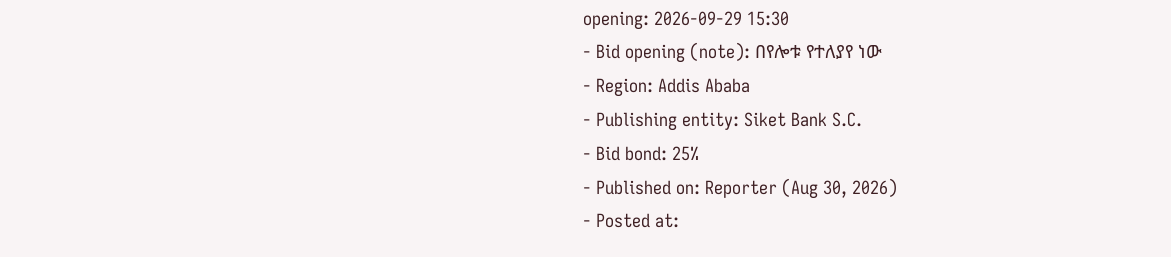opening: 2026-09-29 15:30
- Bid opening (note): በየሎቱ የተለያየ ነው
- Region: Addis Ababa
- Publishing entity: Siket Bank S.C.
- Bid bond: 25%
- Published on: Reporter (Aug 30, 2026)
- Posted at: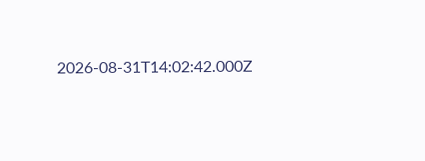2026-08-31T14:02:42.000Z